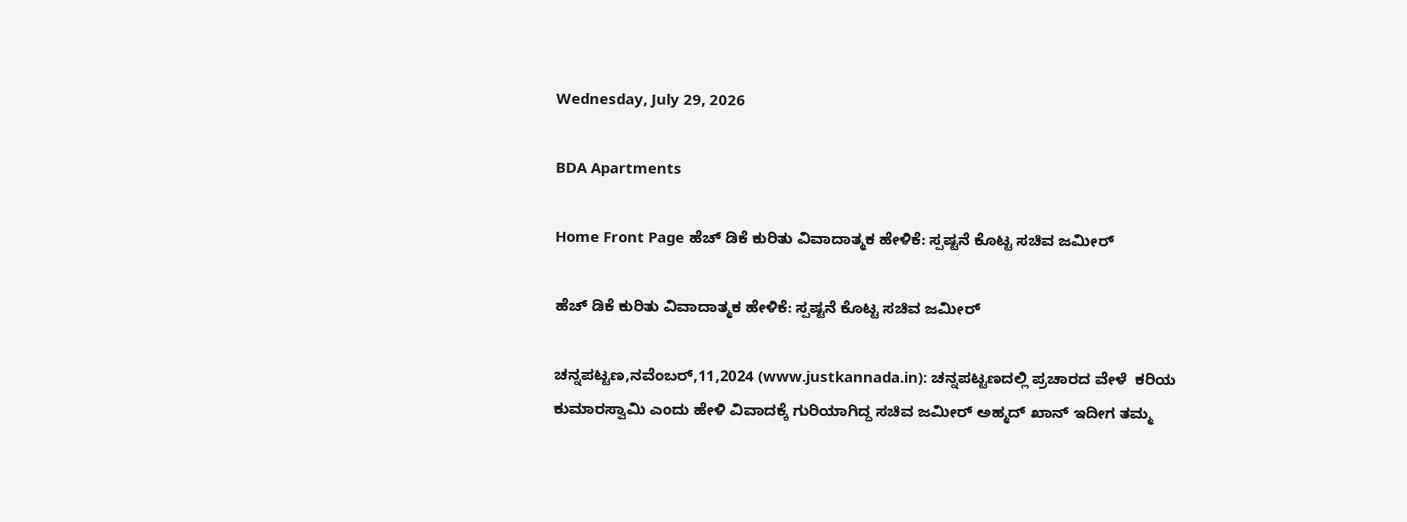Wednesday, July 29, 2026

BDA Apartments

Home Front Page ಹೆಚ್ ಡಿಕೆ ಕುರಿತು ವಿವಾದಾತ್ಮಕ ಹೇಳಿಕೆ: ಸ್ಪಷ್ಟನೆ ಕೊಟ್ಟ ಸಚಿವ ಜಮೀರ್

ಹೆಚ್ ಡಿಕೆ ಕುರಿತು ವಿವಾದಾತ್ಮಕ ಹೇಳಿಕೆ: ಸ್ಪಷ್ಟನೆ ಕೊಟ್ಟ ಸಚಿವ ಜಮೀರ್

ಚನ್ನಪಟ್ಟಣ,ನವೆಂಬರ್,11,2024 (www.justkannada.in): ಚನ್ನಪಟ್ಟಣದಲ್ಲಿ ಪ್ರಚಾರದ ವೇಳೆ  ಕರಿಯ ಕುಮಾರಸ್ವಾಮಿ ಎಂದು ಹೇಳಿ ವಿವಾದಕ್ಕೆ ಗುರಿಯಾಗಿದ್ದ ಸಚಿವ ಜಮೀರ್ ಅಹ್ಮದ್ ಖಾನ್ ಇದೀಗ ತಮ್ಮ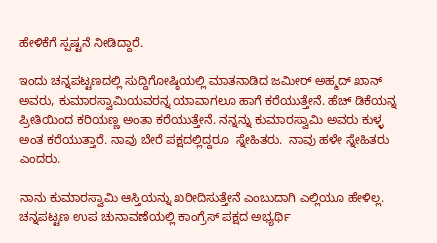ಹೇಳಿಕೆಗೆ ಸ್ಪಷ್ಟನೆ ನೀಡಿದ್ದಾರೆ.

ಇಂದು ಚನ್ನಪಟ್ಟಣದಲ್ಲಿ ಸುದ್ದಿಗೋಷ್ಠಿಯಲ್ಲಿ ಮಾತನಾಡಿದ ಜಮೀರ್ ಅಹ್ಮದ್ ಖಾನ್ ಅವರು, ಕುಮಾರಸ್ವಾಮಿಯವರನ್ನ ಯಾವಾಗಲೂ ಹಾಗೆ ಕರೆಯುತ್ತೇನೆ. ಹೆಚ್ ಡಿಕೆಯನ್ನ ಪ್ರೀತಿಯಿಂದ ಕರಿಯಣ್ಣ ಅಂತಾ ಕರೆಯುತ್ತೇನೆ. ನನ್ನನ್ನು ಕುಮಾರಸ್ವಾಮಿ ಅವರು ಕುಳ್ಳ ಅಂತ ಕರೆಯುತ್ತಾರೆ. ನಾವು ಬೇರೆ ಪಕ್ಷದಲ್ಲಿದ್ದರೂ  ಸ್ನೇಹಿತರು.  ನಾವು ಹಳೇ ಸ್ನೇಹಿತರು ಎಂದರು.

ನಾನು ಕುಮಾರಸ್ವಾಮಿ ಆಸ್ತಿಯನ್ನು ಖರೀದಿಸುತ್ತೇನೆ ಎಂಬುದಾಗಿ ಎಲ್ಲಿಯೂ ಹೇಳಿಲ್ಲ. ಚನ್ನಪಟ್ಟಣ ಉಪ ಚುನಾವಣೆಯಲ್ಲಿ ಕಾಂಗ್ರೆಸ್ ಪಕ್ಷದ ಅಭ್ಯರ್ಥಿ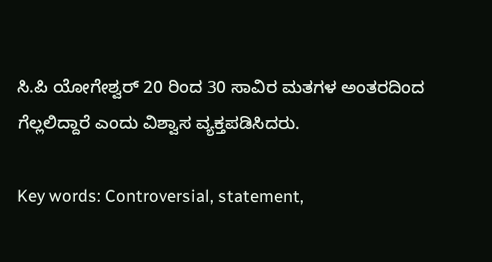ಸಿ.ಪಿ ಯೋಗೇಶ್ವರ್ 20 ರಿಂದ 30 ಸಾವಿರ ಮತಗಳ ಅಂತರದಿಂದ ಗೆಲ್ಲಲಿದ್ದಾರೆ ಎಂದು ವಿಶ್ವಾಸ ವ್ಯಕ್ತಪಡಿಸಿದರು.

Key words: Controversial, statement,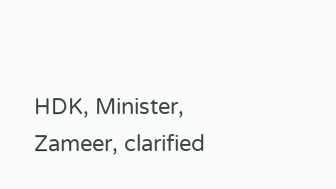HDK, Minister, Zameer, clarified